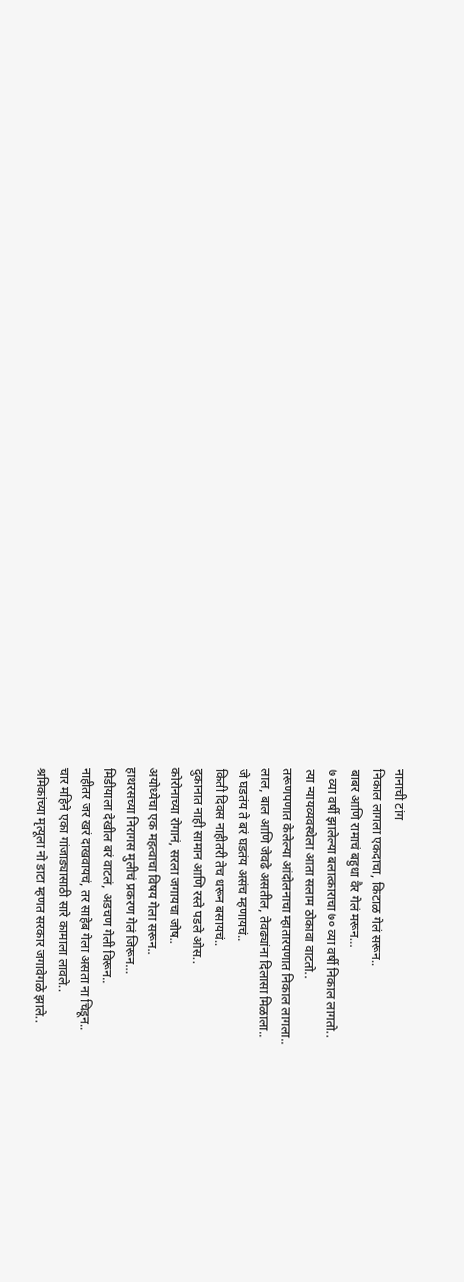नानाची टांग
निकाल लागला एकदाचा, किटाळ गेलं सरून..
बाबर आणि रामाचं बहुधा वैर गेलं मरून…
७ व्या वर्षी झालेल्या बलात्काराचा ७० व्या वर्षी निकाल लागतो..
त्या न्यायव्यवस्थेला आता सलाम ठोकावा वाटतो..
तरूणपणात केलेल्या आंदोलनाचा म्हातारपणात निकाल लागला..
लाल, बाल आणि जेवढे असतील, तेवढ्यांना दिलासा मिळाला..
जे घडतंय ते बरं घडतंय असंच म्हणायचं..
किती दिवस नाहीतरी तेच धरून बसायचं..
दुकानात नाही सामान आणि रस्ते पडले ओस..
कोरोनाच्या रोगानं, सरला जगायचा जोष..
अयोध्येचा एक महत्वाचा विषय गेला सरून..
हाथरसच्या निरागस मुलीचं प्रकरण गेलं जिरून…
मिडीयाला देखील बरं वाटलं, अडचण गेली विरून..
नाहीतर जर खरं दाखवायचं, तर साहेब गेला असता ना चिडून..
चार महिने एका गांजाड्यासाठी सारे कामाला लावले..
श्रमिकांच्या मृत्यूला नो डाटा म्हणत सरकार जगावेगळे झाले..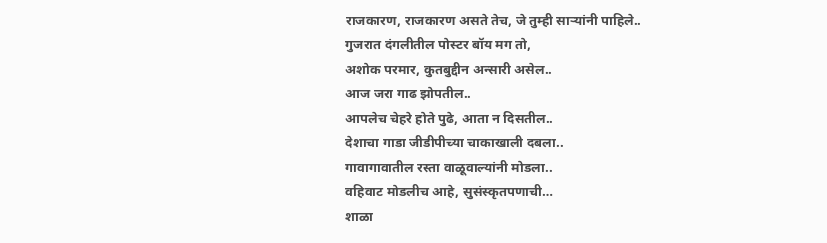राजकारण, राजकारण असते तेच, जे तुम्ही साऱ्यांनी पाहिले..
गुजरात दंगलीतील पोस्टर बॉय मग तो,
अशोक परमार, कुतबुद्दीन अन्सारी असेल..
आज जरा गाढ झोपतील..
आपलेच चेहरे होते पुढे, आता न दिसतील..
देशाचा गाडा जीडीपीच्या चाकाखाली दबला..
गावागावातील रस्ता वाळूवाल्यांनी मोडला..
वहिवाट मोडलीच आहे, सुसंस्कृतपणाची…
शाळा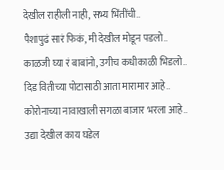देखील राहीली नाही, सभ्य भिंतींची..
पैशापुढं सारं फिकं, मी देखील मोडून पडलो..
काळजी घ्या रं बाबांनो, उगीच कधीकाळी भिडलो..
दिड वितीच्या पोटासाठी आता मारामार आहे..
कोरोनाच्या नावाखाली सगळा बाजार भरला आहे..
उद्या देखील काय घडेल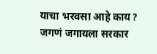याचा भरवसा आहे काय?
जगणं जगायला सरकार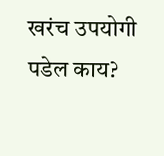खरंच उपयोगी पडेल काय?